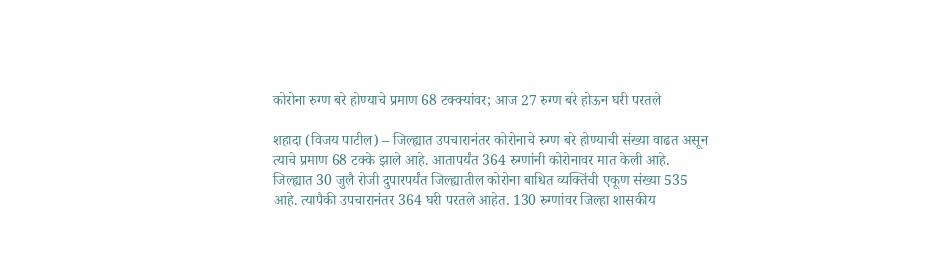कोरोना रुग्ण बरे होण्याचे प्रमाण 68 टक्क्यांवर; आज 27 रुग्ण बरे होऊन घरी परतले

शहादा (विजय पाटील) – जिल्ह्यात उपचारानंतर कोरोनाचे रुग्ण बरे होण्याची संख्या वाढत असून त्याचे प्रमाण 68 टक्के झाले आहे. आतापर्यंत 364 रुग्णांनी कोरोनावर मात केली आहे.
जिल्ह्यात 30 जुलै रोजी दुपारपर्यंत जिल्ह्यातील कोरोना बाधित व्यक्तिंची एकूण संख्या 535 आहे. त्यापैकी उपचारानंतर 364 घरी परतले आहेत. 130 रुग्णांवर जिल्हा शासकीय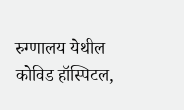रुग्णालय येथील कोविड हॉस्पिटल,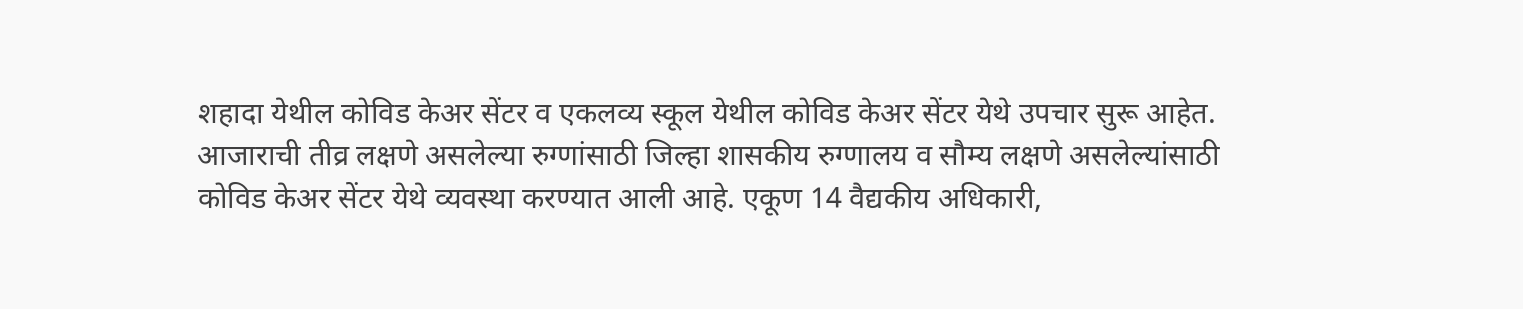शहादा येथील कोविड केअर सेंटर व एकलव्य स्कूल येथील कोविड केअर सेंटर येथे उपचार सुरू आहेत.
आजाराची तीव्र लक्षणे असलेल्या रुग्णांसाठी जिल्हा शासकीय रुग्णालय व सौम्य लक्षणे असलेल्यांसाठी कोविड केअर सेंटर येथे व्यवस्था करण्यात आली आहे. एकूण 14 वैद्यकीय अधिकारी,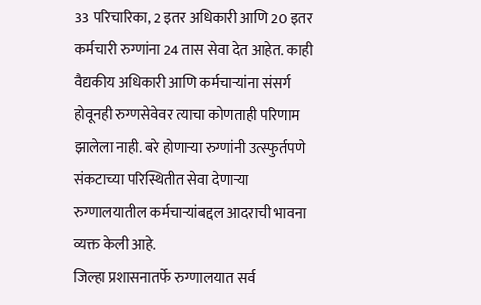33 परिचारिका, 2 इतर अधिकारी आणि 20 इतर कर्मचारी रुग्णांना 24 तास सेवा देत आहेत. काही वैद्यकीय अधिकारी आणि कर्मचाऱ्यांना संसर्ग होवूनही रुग्णसेवेवर त्याचा कोणताही परिणाम झालेला नाही. बरे होणाऱ्या रुग्णांनी उत्स्फुर्तपणे संकटाच्या परिस्थितीत सेवा देणाऱ्या रुग्णालयातील कर्मचाऱ्यांबद्दल आदराची भावना व्यक्त केली आहे.
जिल्हा प्रशासनातर्फे रुग्णालयात सर्व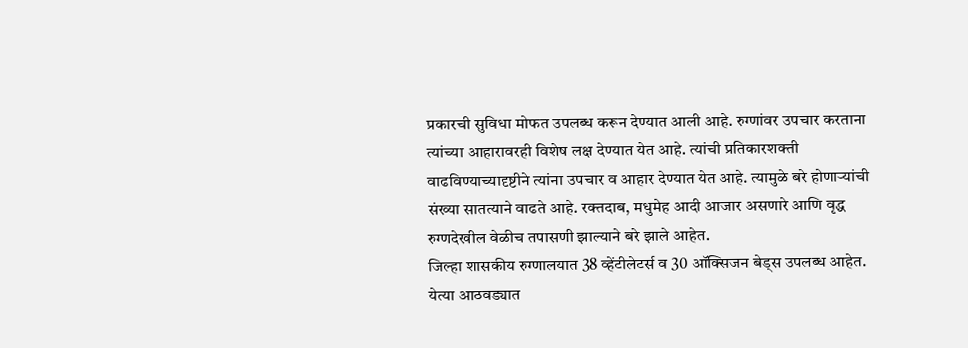प्रकारची सुविधा मोफत उपलब्ध करून देण्यात आली आहे. रुग्णांवर उपचार करताना त्यांच्या आहारावरही विशेष लक्ष देण्यात येत आहे. त्यांची प्रतिकारशक्ती वाढविण्याच्यादृष्टीने त्यांना उपचार व आहार देण्यात येत आहे. त्यामुळे बरे होणाऱ्यांची संख्या सातत्याने वाढते आहे. रक्तदाब, मधुमेह आदी आजार असणारे आणि वृद्ध रुग्णदेखील वेळीच तपासणी झाल्याने बरे झाले आहेत.
जिल्हा शासकीय रुग्णालयात 38 व्हेंटीलेटर्स व 30 ऑक्सिजन बेड्स उपलब्ध आहेत. येत्या आठवड्यात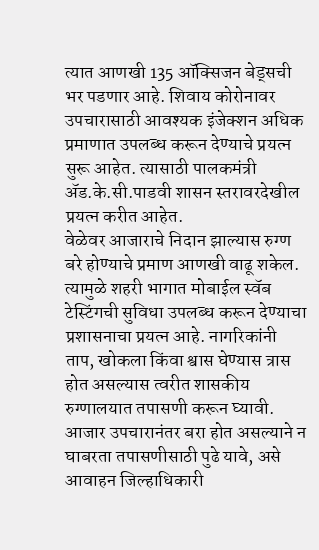त्यात आणखी 135 ऑक्सिजन बेड्सची भर पडणार आहे. शिवाय कोरोनावर उपचारासाठी आवश्यक इंजेक्शन अधिक प्रमाणात उपलब्ध करून देण्याचे प्रयत्न सुरू आहेत. त्यासाठी पालकमंत्री ॲड.के.सी.पाडवी शासन स्तरावरदेखील प्रयत्न करीत आहेत.
वेळेवर आजाराचे निदान झाल्यास रुग्ण बरे होण्याचे प्रमाण आणखी वाढू शकेल. त्यामुळे शहरी भागात मोबाईल स्वॅब टेस्टिंगची सुविधा उपलब्ध करून देण्याचा प्रशासनाचा प्रयत्न आहे. नागरिकांनी ताप, खोकला किंवा श्वास घेण्यास त्रास होत असल्यास त्वरीत शासकीय रुग्णालयात तपासणी करून घ्यावी. आजार उपचारानंतर बरा होत असल्याने न घाबरता तपासणीसाठी पुढे यावे, असे आवाहन जिल्हाधिकारी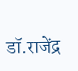डॉ.राजेंद्र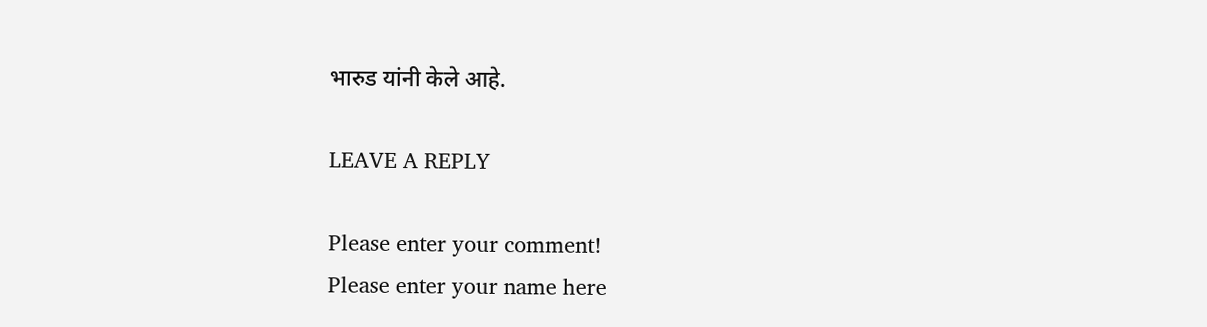भारुड यांनी केले आहे.

LEAVE A REPLY

Please enter your comment!
Please enter your name here